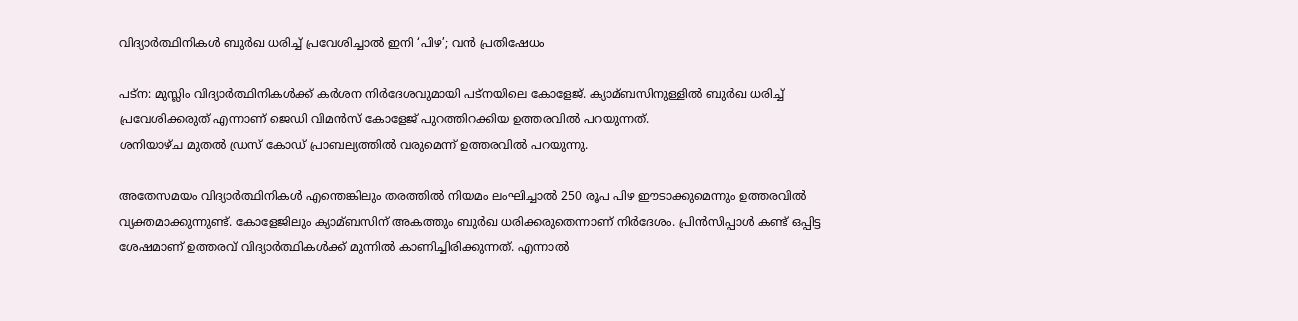വിദ്യാര്‍ത്ഥിനികള്‍ ബുര്‍ഖ ധരിച്ച്‌ പ്രവേശിച്ചാല്‍ ഇനി ‘പിഴ’; വന്‍ പ്രതിഷേധം

പട്‌ന: മുസ്ലിം വിദ്യാര്‍ത്ഥിനികള്‍ക്ക് കര്‍ശന നിര്‍ദേശവുമായി പട്‌നയിലെ കോളേജ്. ക്യാമ്ബസിനുള്ളില്‍ ബുര്‍ഖ ധരിച്ച്‌ പ്രവേശിക്കരുത് എന്നാണ് ജെഡി വിമന്‍സ് കോളേജ് പുറത്തിറക്കിയ ഉത്തരവില്‍ പറയുന്നത്.
ശനിയാഴ്ച മുതല്‍ ഡ്രസ് കോഡ് പ്രാബല്യത്തില്‍ വരുമെന്ന് ഉത്തരവില്‍ പറയുന്നു.

അതേസമയം വിദ്യാര്‍ത്ഥിനികള്‍ എന്തെങ്കിലും തരത്തില്‍ നിയമം ലംഘിച്ചാല്‍ 250 രൂപ പിഴ ഈടാക്കുമെന്നും ഉത്തരവില്‍ വ്യക്തമാക്കുന്നുണ്ട്. കോളേജിലും ക്യാമ്ബസിന് അകത്തും ബുര്‍ഖ ധരിക്കരുതെന്നാണ് നിര്‍ദേശം. പ്രിന്‍സിപ്പാള്‍ കണ്ട് ഒപ്പിട്ട ശേഷമാണ് ഉത്തരവ് വിദ്യാര്‍ത്ഥികള്‍ക്ക് മുന്നില്‍ കാണിച്ചിരിക്കുന്നത്. എന്നാല്‍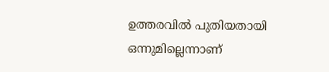ഉത്തരവില്‍ പുതിയതായി ഒന്നുമില്ലെന്നാണ്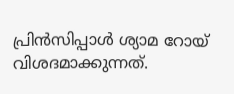പ്രിന്‍സിപ്പാള്‍ ശ്യാമ റോയ് വിശദമാക്കുന്നത്.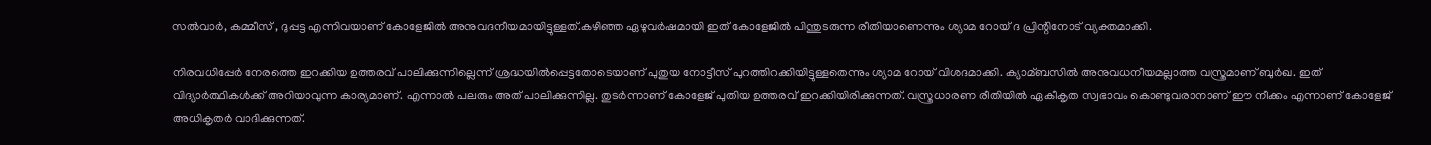സല്‍വാര്‍, കമ്മീസ് , ദുപ്പട്ട എന്നിവയാണ് കോളേജില്‍ അനുവദനീയമായിട്ടുള്ളത്.കഴിഞ്ഞ ഏഴുവര്‍ഷമായി ഇത് കോളേജില്‍ പിന്തുടരുന്ന രീതിയാണെന്നും ശ്യാമ റോയ് ദ പ്രിന്റിനോട് വ്യക്തമാക്കി.

നിരവധിപ്പേര്‍ നേരത്തെ ഇറക്കിയ ഉത്തരവ് പാലിക്കുന്നില്ലെന്ന് ശ്രദ്ധയില്‍പ്പെട്ടതോടെയാണ് പുതുയ നോട്ടീസ് പുറത്തിറക്കിയിട്ടുള്ളതെന്നും ശ്യാമ റോയ് വിശദമാക്കി. ക്യാമ്ബസില്‍ അനുവധനീയമല്ലാത്ത വസ്ത്രമാണ് ബുര്‍ഖ. ഇത് വിദ്യാര്‍ത്ഥികള്‍ക്ക് അറിയാവുന്ന കാര്യമാണ്. എന്നാല്‍ പലരും അത് പാലിക്കുന്നില്ല. തുടര്‍ന്നാണ് കോളേജ് പുതിയ ഉത്തരവ് ഇറക്കിയിരിക്കുന്നത്. വസ്ത്രധാരണ രീതിയില്‍ ഏകീകൃത സ്വഭാവം കൊണ്ടുവരാനാണ് ഈ നീക്കം എന്നാണ് കോളേജ് അധികൃതര്‍ വാദിക്കുന്നത്.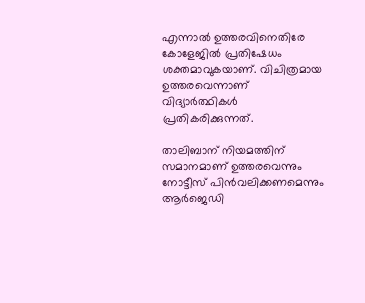എന്നാല്‍ ഉത്തരവിനെതിരേ കോളേജില്‍ പ്രതിഷേധം ശക്തമാവുകയാണ്. വിചിത്രമായ ഉത്തരവെന്നാണ് വിദ്യാര്‍ത്ഥികള്‍ പ്രതികരിക്കുന്നത്.

താലിബാന് നിയമത്തിന് സമാനമാണ് ഉത്തരവെന്നും നോട്ടീസ് പിന്‍വലിക്കണമെന്നും ആര്‍ജെഡി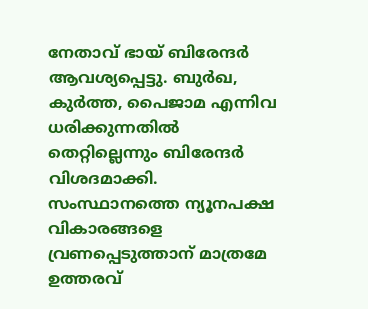നേതാവ് ഭായ് ബിരേന്ദര്‍ ആവശ്യപ്പെട്ടു. ബുര്‍ഖ, കുര്‍ത്ത, പൈജാമ എന്നിവ ധരിക്കുന്നതില്‍ തെറ്റില്ലെന്നും ബിരേന്ദര്‍ വിശദമാക്കി. സംസ്ഥാനത്തെ ന്യൂനപക്ഷ വികാരങ്ങളെ വ്രണപ്പെടുത്താന് മാത്രമേ ഉത്തരവ്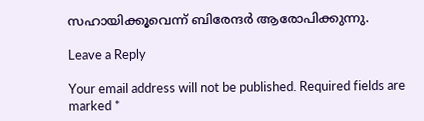സഹായിക്കൂവെന്ന് ബിരേന്ദര്‍ ആരോപിക്കുന്നു.

Leave a Reply

Your email address will not be published. Required fields are marked *